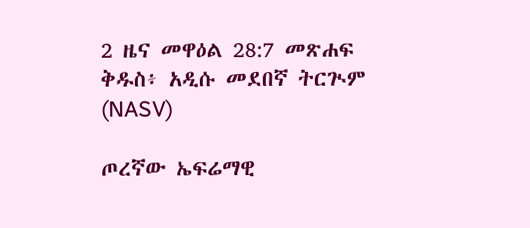2 ዜና መዋዕል 28:7 መጽሐፍ ቅዱስ፥ አዲሱ መደበኛ ትርጒም (NASV)

ጦረኛው ኤፍሬማዊ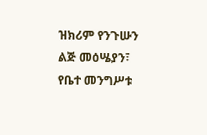ዝክሪም የንጉሡን ልጅ መዕሤያን፣ የቤተ መንግሥቱ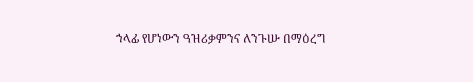ኀላፊ የሆነውን ዓዝሪቃምንና ለንጉሡ በማዕረግ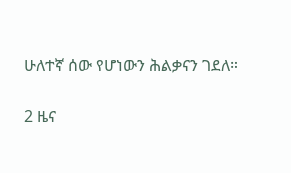ሁለተኛ ሰው የሆነውን ሕልቃናን ገደለ።

2 ዜና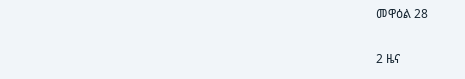መዋዕል 28

2 ዜና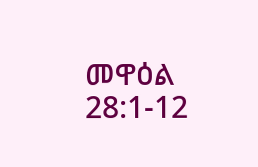መዋዕል 28:1-12